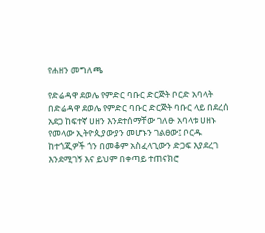የሐዘን መግለጫ

የድሬዳዋ ደወሌ የምድር ባቡር ድርጅት ቦርድ አባላት በድሬዳዋ ደወሌ የምድር ባቡር ድርጅት ባቡር ላይ በደረሰ አደጋ ከፍተኛ ሀዘን እንደተሰማቸው ገለፁ አባላቱ ሀዘኑ የመላው ኢትዮጲያውያን መሆኑን ገልፀው፤ ቦርዱ ከተጎጂዎች ጎን በመቆም አስፈላጊውን ድጋፍ እያደረገ እንደሚገኝ እና ይህም በቀጣይ ተጠናክሮ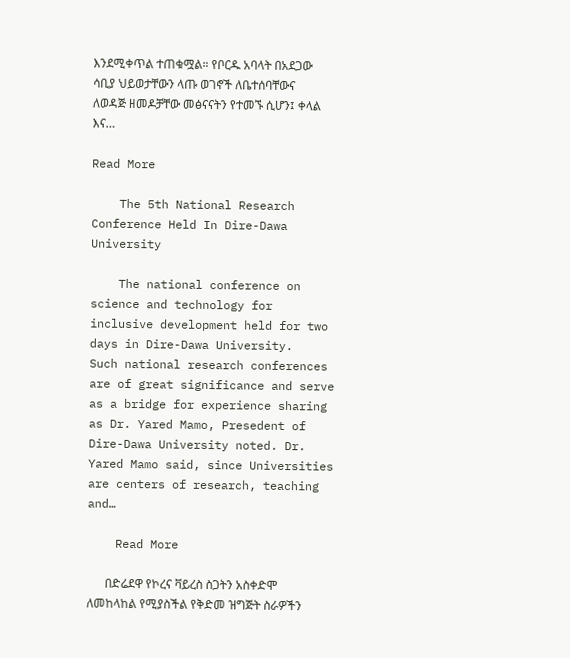እንደሚቀጥል ተጠቁሟል። የቦርዱ አባላት በአደጋው ሳቢያ ህይወታቸውን ላጡ ወገኖች ለቤተሰባቸውና ለወዳጅ ዘመዶቻቸው መፅናናትን የተመኙ ሲሆን፤ ቀላል እና…

Read More

    The 5th National Research Conference Held In Dire-Dawa University

    The national conference on science and technology for inclusive development held for two days in Dire-Dawa University.   Such national research conferences are of great significance and serve as a bridge for experience sharing as Dr. Yared Mamo, Presedent of Dire-Dawa University noted. Dr. Yared Mamo said, since Universities are centers of research, teaching and…

    Read More

      በድሬደዋ የኮረና ቫይረስ ስጋትን አስቀድሞ ለመከላከል የሚያስችል የቅድመ ዝግጅት ስራዎችን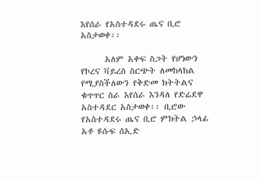እየሰራ የአስተዳደሩ ጤና ቢሮ አስታወቀ፡፡

      አለም አቀፍ ስጋት የሆነውን የኮረና ቫይረስ ስርጭት ለመከላከል የሚያስችለውን የቅድመ ክትትልና ቁጥጥር ስራ እየሰራ እንዳለ የድሬደዋ አስተዳደር አስታወቀ፡፡ ቢሮው የአስተዳደሩ ጤና ቢሮ ምክትል ኃላፊ አቶ ዩሱፍ ሰኢድ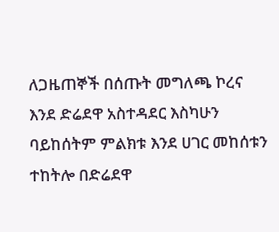ለጋዜጠኞች በሰጡት መግለጫ ኮረና እንደ ድሬደዋ አስተዳደር እስካሁን ባይከሰትም ምልክቱ እንደ ሀገር መከሰቱን ተከትሎ በድሬደዋ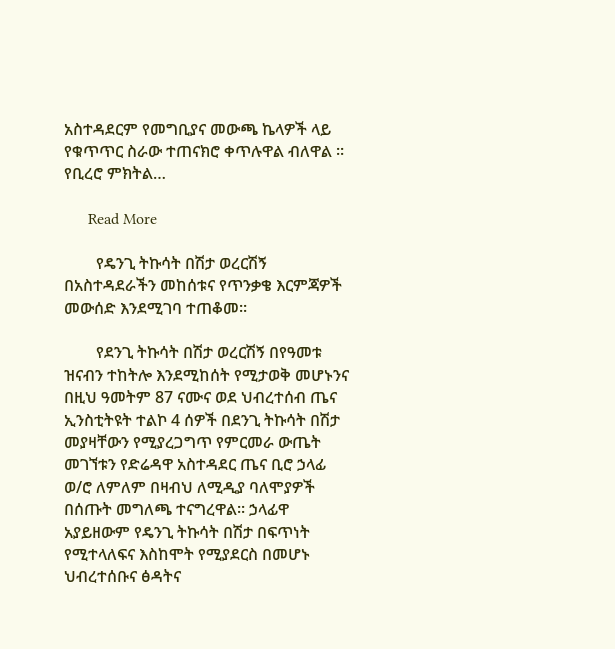አስተዳደርም የመግቢያና መውጫ ኬላዎች ላይ የቁጥጥር ስራው ተጠናክሮ ቀጥሉዋል ብለዋል ፡፡ የቢረሮ ምክትል…

      Read More

        የዴንጊ ትኩሳት በሽታ ወረርሽኝ በአስተዳደራችን መከሰቱና የጥንቃቄ እርምጃዎች መውሰድ እንደሚገባ ተጠቆመ፡፡

        የደንጊ ትኩሳት በሽታ ወረርሽኝ በየዓመቱ ዝናብን ተከትሎ እንደሚከሰት የሚታወቅ መሆኑንና በዚህ ዓመትም 87 ናሙና ወደ ህብረተሰብ ጤና ኢንስቲትዩት ተልኮ 4 ሰዎች በደንጊ ትኩሳት በሽታ መያዛቸውን የሚያረጋግጥ የምርመራ ውጤት መገኘቱን የድሬዳዋ አስተዳደር ጤና ቢሮ ኃላፊ ወ/ሮ ለምለም በዛብህ ለሚዲያ ባለሞያዎች በሰጡት መግለጫ ተናግረዋል፡፡ ኃላፊዋ አያይዘውም የዴንጊ ትኩሳት በሽታ በፍጥነት የሚተላለፍና እስከሞት የሚያደርስ በመሆኑ ህብረተሰቡና ፅዳትና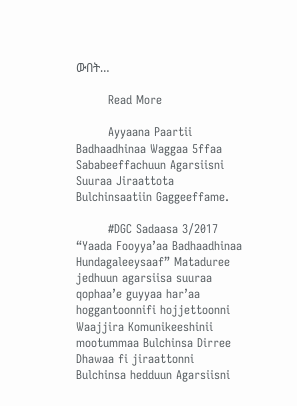ውበት…

        Read More

        Ayyaana Paartii Badhaadhinaa Waggaa 5ffaa Sababeeffachuun Agarsiisni Suuraa Jiraattota Bulchinsaatiin Gaggeeffame.

        #DGC Sadaasa 3/2017 “Yaada Fooyya’aa Badhaadhinaa Hundagaleeysaaf” Mataduree jedhuun agarsiisa suuraa qophaa’e guyyaa har’aa hoggantoonnifi hojjettoonni Waajjira Komunikeeshinii mootummaa Bulchinsa Dirree Dhawaa fi jiraattonni Bulchinsa hedduun Agarsiisni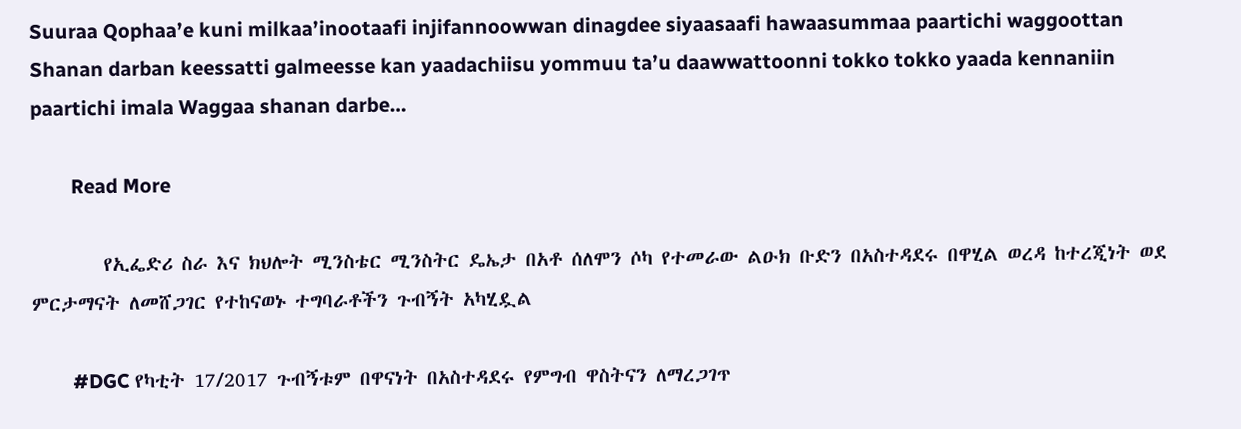Suuraa Qophaa’e kuni milkaa’inootaafi injifannoowwan dinagdee siyaasaafi hawaasummaa paartichi waggoottan Shanan darban keessatti galmeesse kan yaadachiisu yommuu ta’u daawwattoonni tokko tokko yaada kennaniin paartichi imala Waggaa shanan darbe…

        Read More

        የኢፌድሪ ስራ እና ክህሎት ሚንስቴር ሚንስትር ዴኤታ በአቶ ሰለሞን ሶካ የተመራው ልዑክ ቡድን በአስተዳደሩ በዋሂል ወረዳ ከተረጂነት ወደ ምርታማናት ለመሸጋገር የተከናወኑ ተግባራቶችን ጉብኝት አካሂዷል

        #DGC የካቲት 17/2017 ጉብኝቱም በዋናነት በአስተዳደሩ የምግብ ዋስትናን ለማረጋገጥ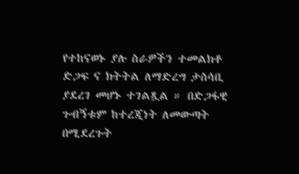የተከናወኑ ያሉ ስራዎችን ተመልክቶ ድጋፍ ና ክትትል ለማድረግ ታስሳቢ ያደረገ መሆኑ ተገልጿል ። በድጋፋዊ ጉብኝቱም ከተረጂነት ለመውጣት በሚደረጉት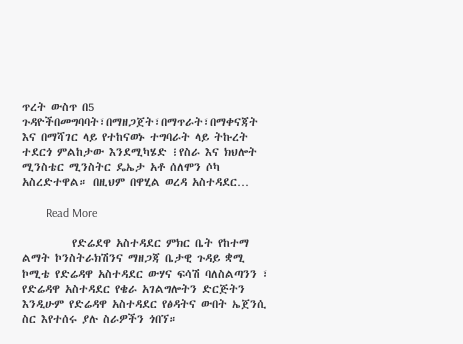ጥረት ውስጥ በ5 ጉዳዮችበመግባባት፣በማዘጋጀት፣በማጥራት፣በማቀናጃት እና በማሻገር ላይ የተከናወኑ ተግባራት ላይ ትኩረት ተደርጎ ምልከታው እንደሚካሄድ ፧የስራ እና ክህሎት ሚንስቴር ሚንስትር ዴኤታ አቶ ሰለሞን ሶካ አስረድተዋል። በዚህም በዋሂል ወረዳ አስተዳደር…

        Read More

          የድሬደዋ አስተዳደር ምክር ቤት የከተማ ልማት ኮንስትራክሽንና ማዘጋጃ ቤታዊ ጉዳይ ቋሚ ኮሚቴ የድሬዳዋ አስተዳደር ውሃና ፍሳሽ ባለስልጣንን ፣ የድሬዳዋ አስተዳደር የቄራ አገልግሎትን ድርጅትን እንዲሁም የድሬዳዋ አስተዳደር የፅዳትና ውበት ኤጀንሲ ስር እየተሰሩ ያሉ ስራዎችን ጎበኘ።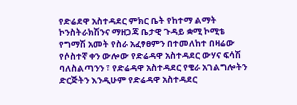የድሬደዋ አስተዳደር ምክር ቤት የከተማ ልማት ኮንስትራክሽንና ማዘጋጃ ቤታዊ ጉዳይ ቋሚ ኮሚቴ የግማሽ አመት የስራ አፈፃፀምን በተመለከተ በዛሬው የሶስተኛ ቀን ውሎው የድሬዳዋ አስተዳደር ውሃና ፍሳሽ ባለስልጣንን ፣ የድሬዳዋ አስተዳደር የቄራ አገልግሎትን ድርጅትን እንዲሁም የድሬዳዋ አስተዳደር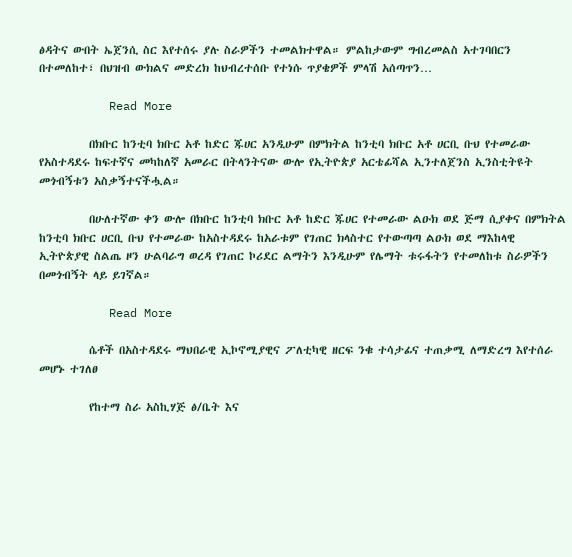ፅዳትና ውበት ኤጀንሲ ስር እየተሰሩ ያሉ ስራዎችን ተመልክተዋል። ምልከታውም ግብረመልስ አተገባበርን በተመለከተ፣ በህዝብ ውክልና መድረክ ከህብረተሰቡ የተነሱ ጥያቄዎች ምላሽ አሰጣጥን…

          Read More

          በክቡር ከንቲባ ክቡር አቶ ከድር ጁሀር አንዲሁም በምክትል ከንቲባ ክቡር አቶ ሀርቢ ቡህ የተመራው የአስተዳደሩ ከፍተኛና መካከለኛ አመራር በትላንትናው ውሎ የኢትዮጵያ አርቴፊሻል ኢንተለጀንስ ኢንስቲትዩት መጎብኝቱን አስቃኝተናችሗል።

          በሁለተኛው ቀን ውሎ በክቡር ከንቲባ ክቡር አቶ ከድር ጁሀር የተመራው ልዑክ ወደ ጅማ ሲያቀና በምክትል ከንቲባ ክቡር ሀርቢ ቡህ የተመራው ከአስተዳደሩ ከአራቱም የገጠር ክላስተር የተውጣጣ ልዑክ ወደ ማእከላዊ ኢትዮጵያዊ ስልጤ ዞን ሁልባራግ ወረዳ የገጠር ኮሪደር ልማትን እንዲሁም የሌማት ቱሩፋትን የተመለከቱ ስራዎችን በመጎብኝት ላይ ይገኛል።

          Read More

          ሴቶች በአስተዳደሩ ማህበራዊ ኢኮኖሚያዊና ፖለቲካዊ ዘርፍ ንቁ ተሳታፊና ተጠቃሚ ለማድረግ እየተሰራ መሆኑ ተገለፀ

          የከተማ ስራ አስኪሃጅ ፅ/ቤት እና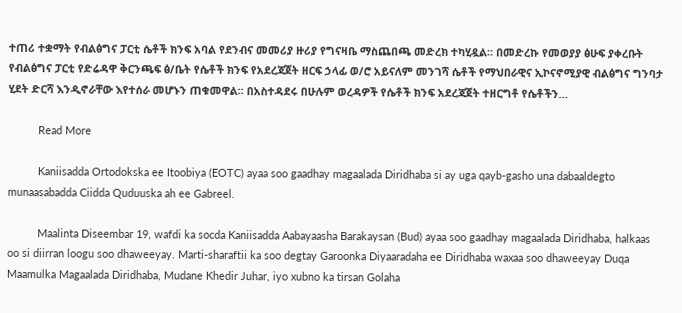ተጠሪ ተቋማት የብልፅግና ፓርቲ ሴቶች ክንፍ አባል የደንብና መመሪያ ዙሪያ የግናዛቤ ማስጨበጫ መድረክ ተካሂዷል። በመድረኩ የመወያያ ፅሁፍ ያቀረቡት የብልፅግና ፓርቲ የድሬዳዋ ቅርንጫፍ ፅ/ቤት የሴቶች ክንፍ የአደረጃጀት ዘርፍ ኃላፊ ወ/ሮ አይናለም መንገሻ ሴቶች የማህበራዊና ኢኮናኖሚያዊ ብልፅግና ግንባታ ሂደት ድርሻ እንዲኖራቸው እየተሰራ መሆኑን ጠቁመዋል። በአስተዳደሩ በሁሉም ወረዳዎች የሴቶች ክንፍ አደረጃጀት ተዘርግቶ የሴቶችን…

          Read More

          Kaniisadda Ortodokska ee Itoobiya (EOTC) ayaa soo gaadhay magaalada Diridhaba si ay uga qayb-gasho una dabaaldegto munaasabadda Ciidda Quduuska ah ee Gabreel.

          Maalinta Diseembar 19, wafdi ka socda Kaniisadda Aabayaasha Barakaysan (Bud) ayaa soo gaadhay magaalada Diridhaba, halkaas oo si diirran loogu soo dhaweeyay. Marti-sharaftii ka soo degtay Garoonka Diyaaradaha ee Diridhaba waxaa soo dhaweeyay Duqa Maamulka Magaalada Diridhaba, Mudane Khedir Juhar, iyo xubno ka tirsan Golaha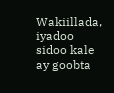Wakiillada, iyadoo sidoo kale ay goobta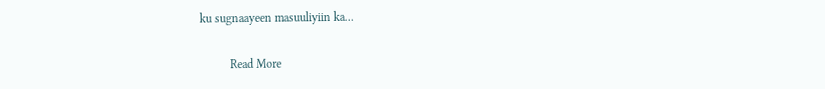ku sugnaayeen masuuliyiin ka…

          Read More